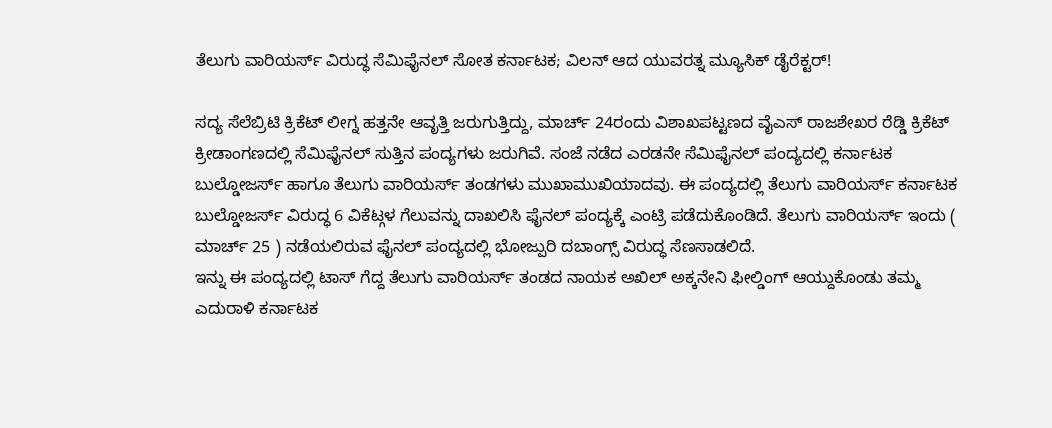ತೆಲುಗು ವಾರಿಯರ್ಸ್ ವಿರುದ್ಧ ಸೆಮಿಫೈನಲ್ ಸೋತ ಕರ್ನಾಟಕ; ವಿಲನ್ ಆದ ಯುವರತ್ನ ಮ್ಯೂಸಿಕ್ ಡೈರೆಕ್ಟರ್!

ಸದ್ಯ ಸೆಲೆಬ್ರಿಟಿ ಕ್ರಿಕೆಟ್ ಲೀಗ್ನ ಹತ್ತನೇ ಆವೃತ್ತಿ ಜರುಗುತ್ತಿದ್ದು, ಮಾರ್ಚ್ 24ರಂದು ವಿಶಾಖಪಟ್ಟಣದ ವೈಎಸ್ ರಾಜಶೇಖರ ರೆಡ್ಡಿ ಕ್ರಿಕೆಟ್ ಕ್ರೀಡಾಂಗಣದಲ್ಲಿ ಸೆಮಿಫೈನಲ್ ಸುತ್ತಿನ ಪಂದ್ಯಗಳು ಜರುಗಿವೆ. ಸಂಜೆ ನಡೆದ ಎರಡನೇ ಸೆಮಿಫೈನಲ್ ಪಂದ್ಯದಲ್ಲಿ ಕರ್ನಾಟಕ ಬುಲ್ಡೋಜರ್ಸ್ ಹಾಗೂ ತೆಲುಗು ವಾರಿಯರ್ಸ್ ತಂಡಗಳು ಮುಖಾಮುಖಿಯಾದವು. ಈ ಪಂದ್ಯದಲ್ಲಿ ತೆಲುಗು ವಾರಿಯರ್ಸ್ ಕರ್ನಾಟಕ ಬುಲ್ಡೋಜರ್ಸ್ ವಿರುದ್ಧ 6 ವಿಕೆಟ್ಗಳ ಗೆಲುವನ್ನು ದಾಖಲಿಸಿ ಫೈನಲ್ ಪಂದ್ಯಕ್ಕೆ ಎಂಟ್ರಿ ಪಡೆದುಕೊಂಡಿದೆ. ತೆಲುಗು ವಾರಿಯರ್ಸ್ ಇಂದು ( ಮಾರ್ಚ್ 25 ) ನಡೆಯಲಿರುವ ಫೈನಲ್ ಪಂದ್ಯದಲ್ಲಿ ಭೋಜ್ಪುರಿ ದಬಾಂಗ್ಸ್ ವಿರುದ್ಧ ಸೆಣಸಾಡಲಿದೆ.
ಇನ್ನು ಈ ಪಂದ್ಯದಲ್ಲಿ ಟಾಸ್ ಗೆದ್ದ ತೆಲುಗು ವಾರಿಯರ್ಸ್ ತಂಡದ ನಾಯಕ ಅಖಿಲ್ ಅಕ್ಕನೇನಿ ಫೀಲ್ಡಿಂಗ್ ಆಯ್ದುಕೊಂಡು ತಮ್ಮ ಎದುರಾಳಿ ಕರ್ನಾಟಕ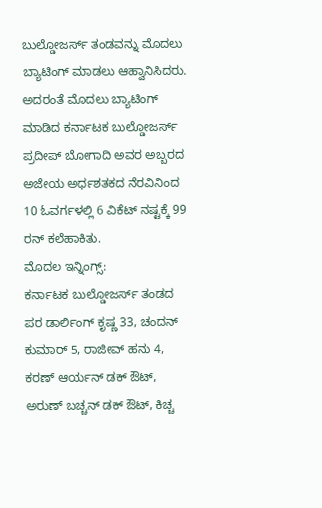ಬುಲ್ಡೋಜರ್ಸ್ ತಂಡವನ್ನು ಮೊದಲು ಬ್ಯಾಟಿಂಗ್ ಮಾಡಲು ಆಹ್ವಾನಿಸಿದರು. ಅದರಂತೆ ಮೊದಲು ಬ್ಯಾಟಿಂಗ್ ಮಾಡಿದ ಕರ್ನಾಟಕ ಬುಲ್ಡೋಜರ್ಸ್ ಪ್ರದೀಪ್ ಬೋಗಾದಿ ಅವರ ಅಬ್ಬರದ ಅಜೇಯ ಅರ್ಧಶತಕದ ನೆರವಿನಿಂದ 10 ಓವರ್ಗಳಲ್ಲಿ 6 ವಿಕೆಟ್ ನಷ್ಟಕ್ಕೆ 99 ರನ್ ಕಲೆಹಾಕಿತು.
ಮೊದಲ ಇನ್ನಿಂಗ್ಸ್:
ಕರ್ನಾಟಕ ಬುಲ್ಡೋಜರ್ಸ್ ತಂಡದ ಪರ ಡಾರ್ಲಿಂಗ್ ಕೃಷ್ಣ 33, ಚಂದನ್ ಕುಮಾರ್ 5, ರಾಜೀವ್ ಹನು 4, ಕರಣ್ ಆರ್ಯನ್ ಡಕ್ ಔಟ್, ಅರುಣ್ ಬಚ್ಚನ್ ಡಕ್ ಔಟ್, ಕಿಚ್ಚ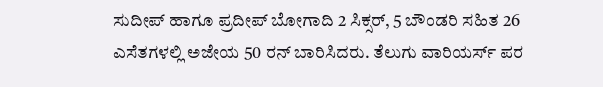ಸುದೀಪ್ ಹಾಗೂ ಪ್ರದೀಪ್ ಬೋಗಾದಿ 2 ಸಿಕ್ಸರ್, 5 ಬೌಂಡರಿ ಸಹಿತ 26 ಎಸೆತಗಳಲ್ಲಿ ಅಜೇಯ 50 ರನ್ ಬಾರಿಸಿದರು. ತೆಲುಗು ವಾರಿಯರ್ಸ್ ಪರ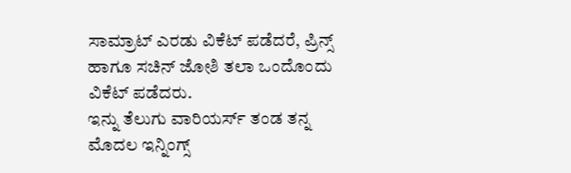ಸಾಮ್ರಾಟ್ ಎರಡು ವಿಕೆಟ್ ಪಡೆದರೆ, ಪ್ರಿನ್ಸ್ ಹಾಗೂ ಸಚಿನ್ ಜೋಶಿ ತಲಾ ಒಂದೊಂದು ವಿಕೆಟ್ ಪಡೆದರು.
ಇನ್ನು ತೆಲುಗು ವಾರಿಯರ್ಸ್ ತಂಡ ತನ್ನ ಮೊದಲ ಇನ್ನಿಂಗ್ಸ್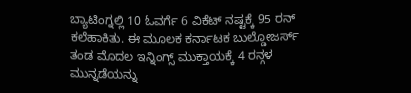ಬ್ಯಾಟಿಂಗ್ನಲ್ಲಿ 10 ಓವರ್ಗೆ 6 ವಿಕೆಟ್ ನಷ್ಟಕ್ಕೆ 95 ರನ್ ಕಲೆಹಾಕಿತು. ಈ ಮೂಲಕ ಕರ್ನಾಟಕ ಬುಲ್ಡೋಜರ್ಸ್ ತಂಡ ಮೊದಲ ಇನ್ನಿಂಗ್ಸ್ ಮುಕ್ತಾಯಕ್ಕೆ 4 ರನ್ಗಳ ಮುನ್ನಡೆಯನ್ನು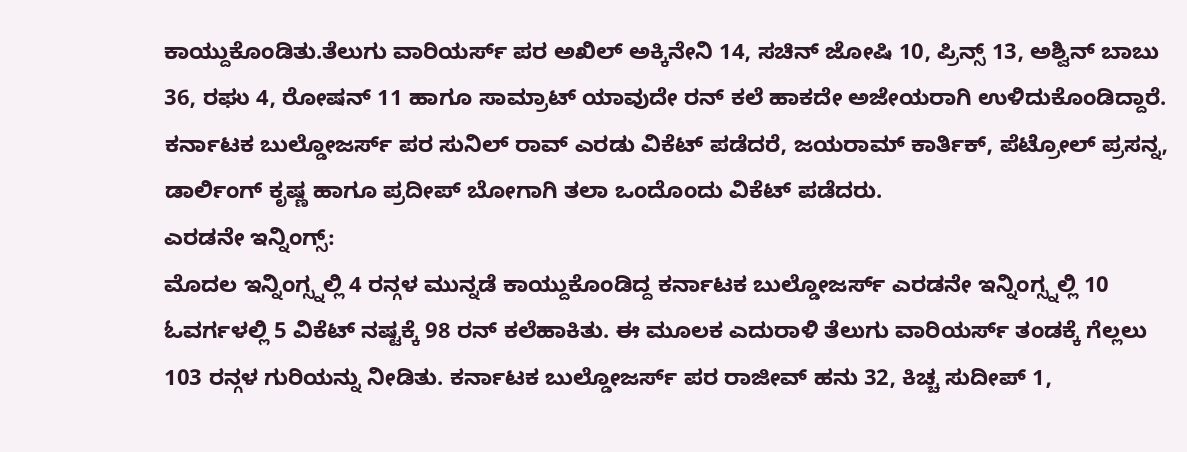ಕಾಯ್ದುಕೊಂಡಿತು.ತೆಲುಗು ವಾರಿಯರ್ಸ್ ಪರ ಅಖಿಲ್ ಅಕ್ಕಿನೇನಿ 14, ಸಚಿನ್ ಜೋಷಿ 10, ಪ್ರಿನ್ಸ್ 13, ಅಶ್ವಿನ್ ಬಾಬು 36, ರಘು 4, ರೋಷನ್ 11 ಹಾಗೂ ಸಾಮ್ರಾಟ್ ಯಾವುದೇ ರನ್ ಕಲೆ ಹಾಕದೇ ಅಜೇಯರಾಗಿ ಉಳಿದುಕೊಂಡಿದ್ದಾರೆ. ಕರ್ನಾಟಕ ಬುಲ್ಡೋಜರ್ಸ್ ಪರ ಸುನಿಲ್ ರಾವ್ ಎರಡು ವಿಕೆಟ್ ಪಡೆದರೆ, ಜಯರಾಮ್ ಕಾರ್ತಿಕ್, ಪೆಟ್ರೋಲ್ ಪ್ರಸನ್ನ, ಡಾರ್ಲಿಂಗ್ ಕೃಷ್ಣ ಹಾಗೂ ಪ್ರದೀಪ್ ಬೋಗಾಗಿ ತಲಾ ಒಂದೊಂದು ವಿಕೆಟ್ ಪಡೆದರು.
ಎರಡನೇ ಇನ್ನಿಂಗ್ಸ್:
ಮೊದಲ ಇನ್ನಿಂಗ್ಸ್ನಲ್ಲಿ 4 ರನ್ಗಳ ಮುನ್ನಡೆ ಕಾಯ್ದುಕೊಂಡಿದ್ದ ಕರ್ನಾಟಕ ಬುಲ್ಡೋಜರ್ಸ್ ಎರಡನೇ ಇನ್ನಿಂಗ್ಸ್ನಲ್ಲಿ 10 ಓವರ್ಗಳಲ್ಲಿ 5 ವಿಕೆಟ್ ನಷ್ಟಕ್ಕೆ 98 ರನ್ ಕಲೆಹಾಕಿತು. ಈ ಮೂಲಕ ಎದುರಾಳಿ ತೆಲುಗು ವಾರಿಯರ್ಸ್ ತಂಡಕ್ಕೆ ಗೆಲ್ಲಲು 103 ರನ್ಗಳ ಗುರಿಯನ್ನು ನೀಡಿತು. ಕರ್ನಾಟಕ ಬುಲ್ಡೋಜರ್ಸ್ ಪರ ರಾಜೀವ್ ಹನು 32, ಕಿಚ್ಚ ಸುದೀಪ್ 1,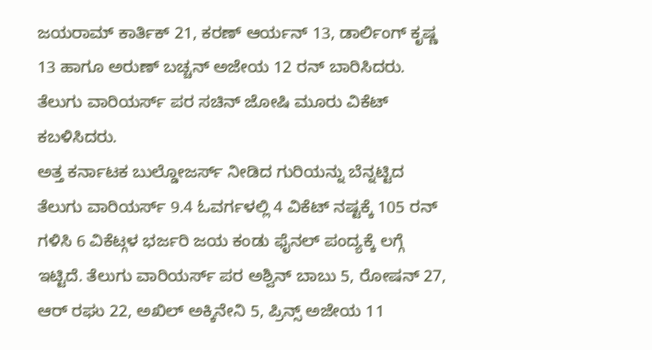ಜಯರಾಮ್ ಕಾರ್ತಿಕ್ 21, ಕರಣ್ ಆರ್ಯನ್ 13, ಡಾರ್ಲಿಂಗ್ ಕೃಷ್ಣ 13 ಹಾಗೂ ಅರುಣ್ ಬಚ್ಚನ್ ಅಜೇಯ 12 ರನ್ ಬಾರಿಸಿದರು. ತೆಲುಗು ವಾರಿಯರ್ಸ್ ಪರ ಸಚಿನ್ ಜೋಷಿ ಮೂರು ವಿಕೆಟ್ ಕಬಳಿಸಿದರು.
ಅತ್ತ ಕರ್ನಾಟಕ ಬುಲ್ಡೋಜರ್ಸ್ ನೀಡಿದ ಗುರಿಯನ್ನು ಬೆನ್ನಟ್ಟಿದ ತೆಲುಗು ವಾರಿಯರ್ಸ್ 9.4 ಓವರ್ಗಳಲ್ಲಿ 4 ವಿಕೆಟ್ ನಷ್ಟಕ್ಕೆ 105 ರನ್ ಗಳಿಸಿ 6 ವಿಕೆಟ್ಗಳ ಭರ್ಜರಿ ಜಯ ಕಂಡು ಫೈನಲ್ ಪಂದ್ಯಕ್ಕೆ ಲಗ್ಗೆ ಇಟ್ಟಿದೆ. ತೆಲುಗು ವಾರಿಯರ್ಸ್ ಪರ ಅಶ್ವಿನ್ ಬಾಬು 5, ರೋಷನ್ 27, ಆರ್ ರಘು 22, ಅಖಿಲ್ ಅಕ್ಕಿನೇನಿ 5, ಪ್ರಿನ್ಸ್ ಅಜೇಯ 11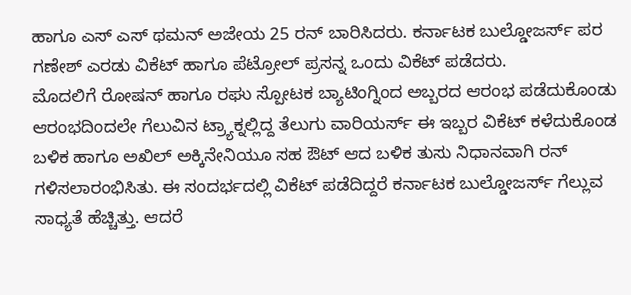ಹಾಗೂ ಎಸ್ ಎಸ್ ಥಮನ್ ಅಜೇಯ 25 ರನ್ ಬಾರಿಸಿದರು. ಕರ್ನಾಟಕ ಬುಲ್ಡೋಜರ್ಸ್ ಪರ ಗಣೇಶ್ ಎರಡು ವಿಕೆಟ್ ಹಾಗೂ ಪೆಟ್ರೋಲ್ ಪ್ರಸನ್ನ ಒಂದು ವಿಕೆಟ್ ಪಡೆದರು.
ಮೊದಲಿಗೆ ರೋಷನ್ ಹಾಗೂ ರಘು ಸ್ಪೋಟಕ ಬ್ಯಾಟಿಂಗ್ನಿಂದ ಅಬ್ಬರದ ಆರಂಭ ಪಡೆದುಕೊಂಡು ಆರಂಭದಿಂದಲೇ ಗೆಲುವಿನ ಟ್ರ್ಯಾಕ್ನಲ್ಲಿದ್ದ ತೆಲುಗು ವಾರಿಯರ್ಸ್ ಈ ಇಬ್ಬರ ವಿಕೆಟ್ ಕಳೆದುಕೊಂಡ ಬಳಿಕ ಹಾಗೂ ಅಖಿಲ್ ಅಕ್ಕಿನೇನಿಯೂ ಸಹ ಔಟ್ ಆದ ಬಳಿಕ ತುಸು ನಿಧಾನವಾಗಿ ರನ್ ಗಳಿಸಲಾರಂಭಿಸಿತು. ಈ ಸಂದರ್ಭದಲ್ಲಿ ವಿಕೆಟ್ ಪಡೆದಿದ್ದರೆ ಕರ್ನಾಟಕ ಬುಲ್ಡೋಜರ್ಸ್ ಗೆಲ್ಲುವ ಸಾಧ್ಯತೆ ಹೆಚ್ಚಿತ್ತು. ಆದರೆ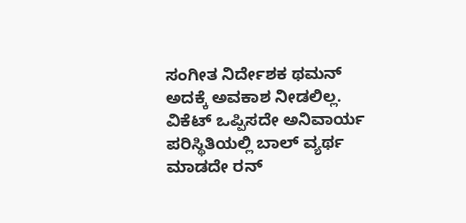ಸಂಗೀತ ನಿರ್ದೇಶಕ ಥಮನ್ ಅದಕ್ಕೆ ಅವಕಾಶ ನೀಡಲಿಲ್ಲ. ವಿಕೆಟ್ ಒಪ್ಪಿಸದೇ ಅನಿವಾರ್ಯ ಪರಿಸ್ಥಿತಿಯಲ್ಲಿ ಬಾಲ್ ವ್ಯರ್ಥ ಮಾಡದೇ ರನ್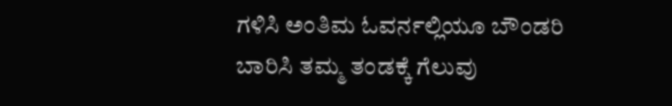ಗಳಿಸಿ ಅಂತಿಮ ಓವರ್ನಲ್ಲಿಯೂ ಬೌಂಡರಿ ಬಾರಿಸಿ ತಮ್ಮ ತಂಡಕ್ಕೆ ಗೆಲುವು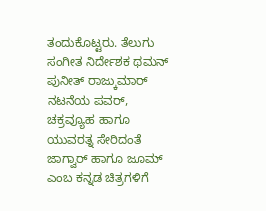ತಂದುಕೊಟ್ಟರು. ತೆಲುಗು ಸಂಗೀತ ನಿರ್ದೇಶಕ ಥಮನ್ ಪುನೀತ್ ರಾಜ್ಕುಮಾರ್ ನಟನೆಯ ಪವರ್, ಚಕ್ರವ್ಯೂಹ ಹಾಗೂ ಯುವರತ್ನ ಸೇರಿದಂತೆ ಜಾಗ್ವಾರ್ ಹಾಗೂ ಜೂಮ್ ಎಂಬ ಕನ್ನಡ ಚಿತ್ರಗಳಿಗೆ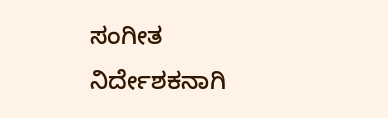ಸಂಗೀತ ನಿರ್ದೇಶಕನಾಗಿ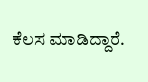ಕೆಲಸ ಮಾಡಿದ್ದಾರೆ.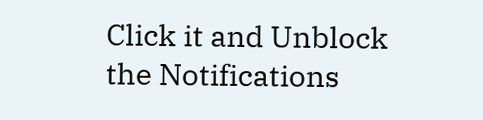Click it and Unblock the Notifications